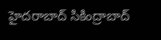హైదరాబాద్ సికింద్రాబాద్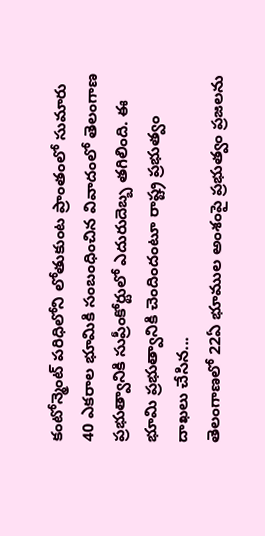కంటోన్మెంట్ పరిధిలోని లోతుకుంట ప్రాంతంలో సుమారు 40 ఎకరాల భూమికి సంబంధించిన వివాదంలో తెలంగాణ ప్రభుత్వానికి సుప్రీంకోర్టులో ఎదురుదెబ్బ తగిలింది. ఈ భూమి ప్రభుత్వానికి చెందిందంటూ రాష్ట్ర ప్రభుత్వం దాఖలు చేసిన...
తెలంగాణలో 22ఏ భూముల అంశంపై ప్రభుత్వం ప్రజలను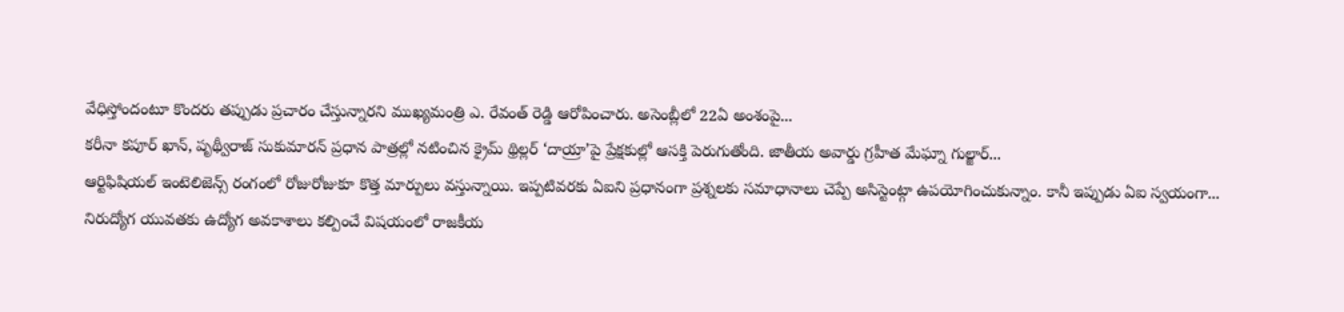వేధిస్తోందంటూ కొందరు తప్పుడు ప్రచారం చేస్తున్నారని ముఖ్యమంత్రి ఎ. రేవంత్ రెడ్డి ఆరోపించారు. అసెంబ్లీలో 22ఏ అంశంపై...
కరీనా కపూర్ ఖాన్, పృథ్వీరాజ్ సుకుమారన్ ప్రధాన పాత్రల్లో నటించిన క్రైమ్ థ్రిల్లర్ ‘దాయ్రా’పై ప్రేక్షకుల్లో ఆసక్తి పెరుగుతోంది. జాతీయ అవార్డు గ్రహీత మేఘ్నా గుల్జార్...
ఆర్టిఫిషియల్ ఇంటెలిజెన్స్ రంగంలో రోజురోజుకూ కొత్త మార్పులు వస్తున్నాయి. ఇప్పటివరకు ఏఐని ప్రధానంగా ప్రశ్నలకు సమాధానాలు చెప్పే అసిస్టెంట్గా ఉపయోగించుకున్నాం. కానీ ఇప్పుడు ఏఐ స్వయంగా...
నిరుద్యోగ యువతకు ఉద్యోగ అవకాశాలు కల్పించే విషయంలో రాజకీయ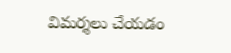విమర్శలు చేయడం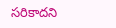సరికాదని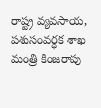రాష్ట్ర వ్యవసాయ, పశుసంవర్ధక శాఖ మంత్రి కింజరాపు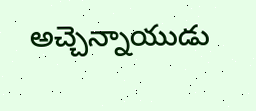అచ్చెన్నాయుడు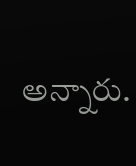అన్నారు.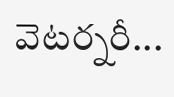వెటర్నరీ...